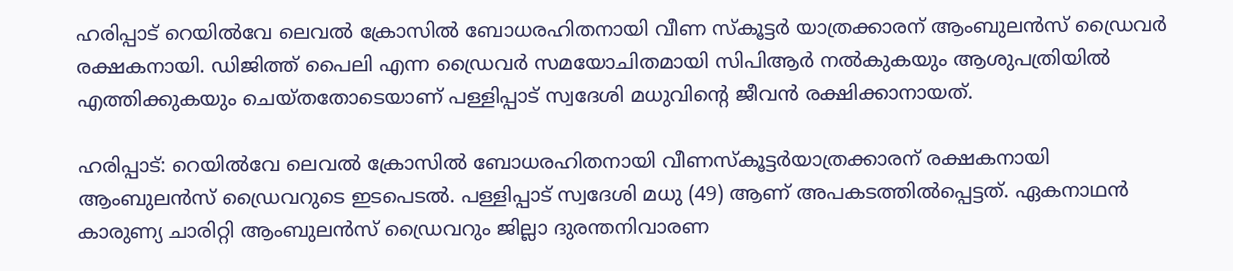ഹരിപ്പാട് റെയിൽവേ ലെവൽ ക്രോസിൽ ബോധരഹിതനായി വീണ സ്കൂട്ടർ യാത്രക്കാരന് ആംബുലൻസ് ഡ്രൈവർ രക്ഷകനായി. ഡിജിത്ത് പൈലി എന്ന ഡ്രൈവർ സമയോചിതമായി സിപിആർ നൽകുകയും ആശുപത്രിയിൽ എത്തിക്കുകയും ചെയ്തതോടെയാണ് പള്ളിപ്പാട് സ്വദേശി മധുവിന്റെ ജീവൻ രക്ഷിക്കാനായത്.

ഹരിപ്പാട്: റെയിൽവേ ലെവൽ ക്രോസിൽ ബോധരഹിതനായി വീണസ്കൂട്ടർയാത്രക്കാരന് രക്ഷകനായി ആംബുലൻസ് ഡ്രൈവറുടെ ഇടപെടൽ. പള്ളിപ്പാട് സ്വദേശി മധു (49) ആണ് അപകടത്തിൽപ്പെട്ടത്. ഏകനാഥൻ കാരുണ്യ ചാരിറ്റി ആംബുലൻസ് ഡ്രൈവറും ജില്ലാ ദുരന്തനിവാരണ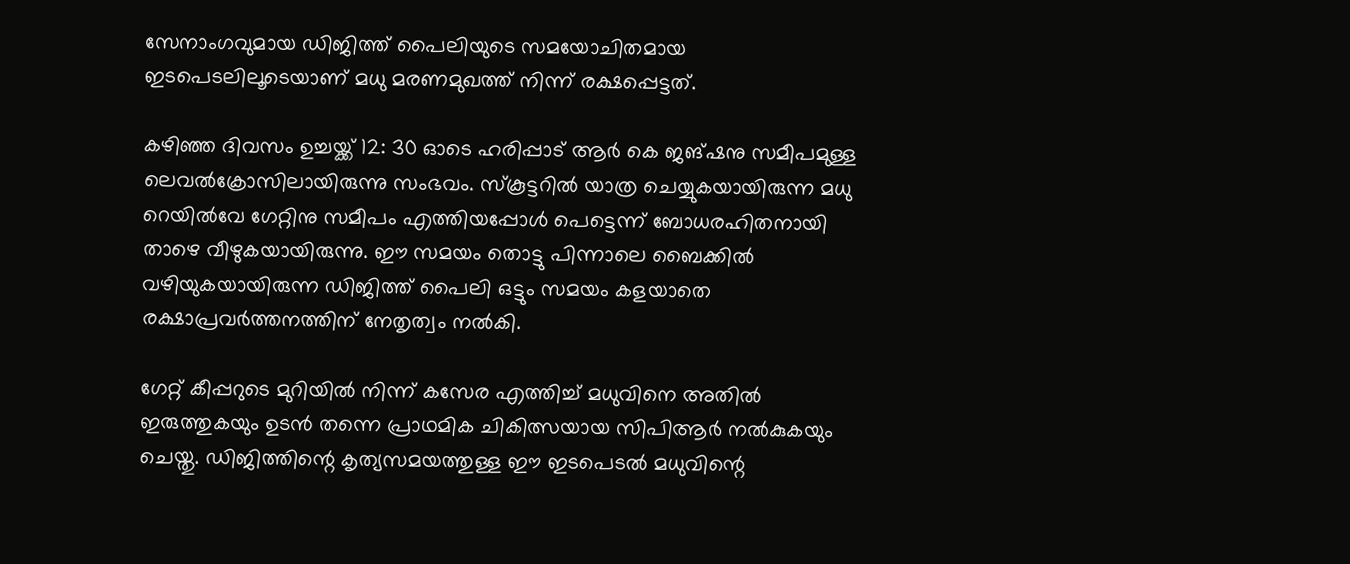സേനാംഗവുമായ ഡിജിത്ത് പൈലിയുടെ സമയോചിതമായ ഇടപെടലിലൂടെയാണ് മധു മരണമുഖത്ത് നിന്ന് രക്ഷപ്പെട്ടത്.

കഴിഞ്ഞ ദിവസം ഉച്ചയ്ക്ക് 12: 30 ഓടെ ഹരിപ്പാട് ആർ കെ ജങ്ഷനു സമീപമുള്ള ലെവൽക്രോസിലായിരുന്നു സംഭവം. സ്കൂട്ടറിൽ യാത്ര ചെയ്യുകയായിരുന്ന മധു റെയിൽവേ ഗേറ്റിനു സമീപം എത്തിയപ്പോൾ പെട്ടെന്ന് ബോധരഹിതനായി താഴെ വീഴുകയായിരുന്നു. ഈ സമയം തൊട്ടു പിന്നാലെ ബൈക്കിൽ വഴിയുകയായിരുന്ന ഡിജിത്ത് പൈലി ഒട്ടും സമയം കളയാതെ രക്ഷാപ്രവർത്തനത്തിന് നേതൃത്വം നൽകി.

ഗേറ്റ് കീപ്പറുടെ മുറിയിൽ നിന്ന് കസേര എത്തിച്ച് മധുവിനെ അതിൽ ഇരുത്തുകയും ഉടൻ തന്നെ പ്രാഥമിക ചികിത്സയായ സിപിആർ നൽകുകയും ചെയ്തു. ഡിജിത്തിന്റെ കൃത്യസമയത്തുള്ള ഈ ഇടപെടൽ മധുവിന്റെ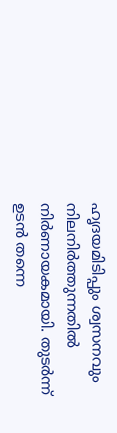ഹൃദയമിടിപ്പും ശ്വസനവും നിലനിർത്തുന്നതിൽ നിർണായകമായി. തുടർന്ന് ഉടൻ തന്നെ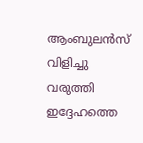ആംബുലൻസ് വിളിച്ചു വരുത്തി ഇദ്ദേഹത്തെ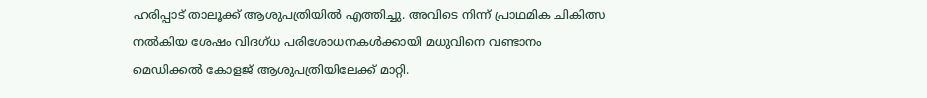ഹരിപ്പാട് താലൂക്ക് ആശുപത്രിയിൽ എത്തിച്ചു. അവിടെ നിന്ന് പ്രാഥമിക ചികിത്സ നൽകിയ ശേഷം വിദഗ്ധ പരിശോധനകൾക്കായി മധുവിനെ വണ്ടാനം മെഡിക്കൽ കോളജ് ആശുപത്രിയിലേക്ക് മാറ്റി.